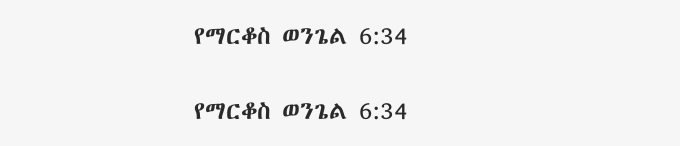የማርቆስ ወንጌል 6:34

የማርቆስ ወንጌል 6:34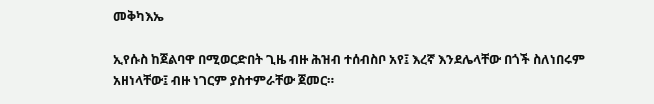መቅካእኤ

ኢየሱስ ከጀልባዋ በሚወርድበት ጊዜ ብዙ ሕዝብ ተሰብስቦ አየ፤ እረኛ እንደሌላቸው በጎች ስለነበሩም አዘነላቸው፤ ብዙ ነገርም ያስተምራቸው ጀመር።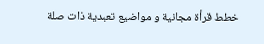خطط قرأة مجانية و مواضيع تعبدية ذات صلة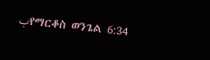بየማርቆስ ወንጌል 6:34